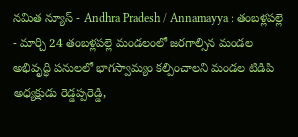నమిత న్యూస్ - Andhra Pradesh / Annamayya : తంబళ్లపల్లె - మార్చి 24 తంబళ్లపల్లె మండలంలో జరగాల్సిన మండల అభివృద్ధి పనులలో భాగస్వామ్యం కల్పించాలని మండల టిడిపి అధ్యక్షుడు రెడ్డప్పరెడ్డి,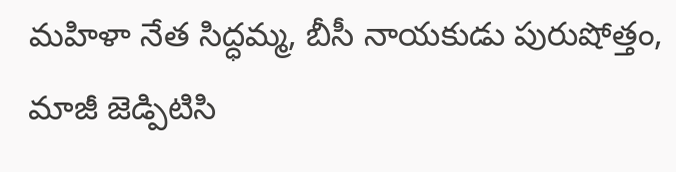మహిళా నేత సిద్ధమ్మ, బీసీ నాయకుడు పురుషోత్తం, మాజీ జెడ్పిటిసి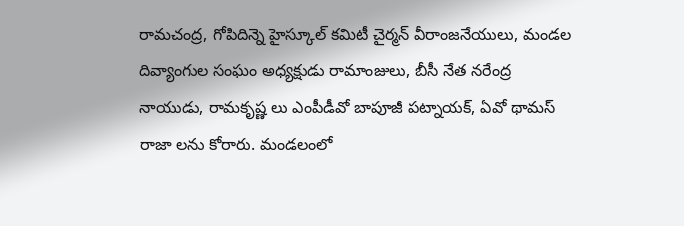రామచంద్ర, గోపిదిన్నె హైస్కూల్ కమిటీ చైర్మన్ వీరాంజనేయులు, మండల దివ్యాంగుల సంఘం అధ్యక్షుడు రామాంజులు, బీసీ నేత నరేంద్ర నాయుడు, రామకృష్ణ లు ఎంపీడీవో బాపూజీ పట్నాయక్, ఏవో థామస్ రాజా లను కోరారు. మండలంలో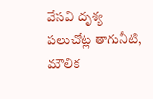వేసవి దృశ్య పలుచోట్ల తాగునీటి, మౌలిక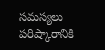సమస్యలు పరిష్కారానికి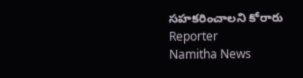సహకరించాలని కోరారు
Reporter
Namitha News